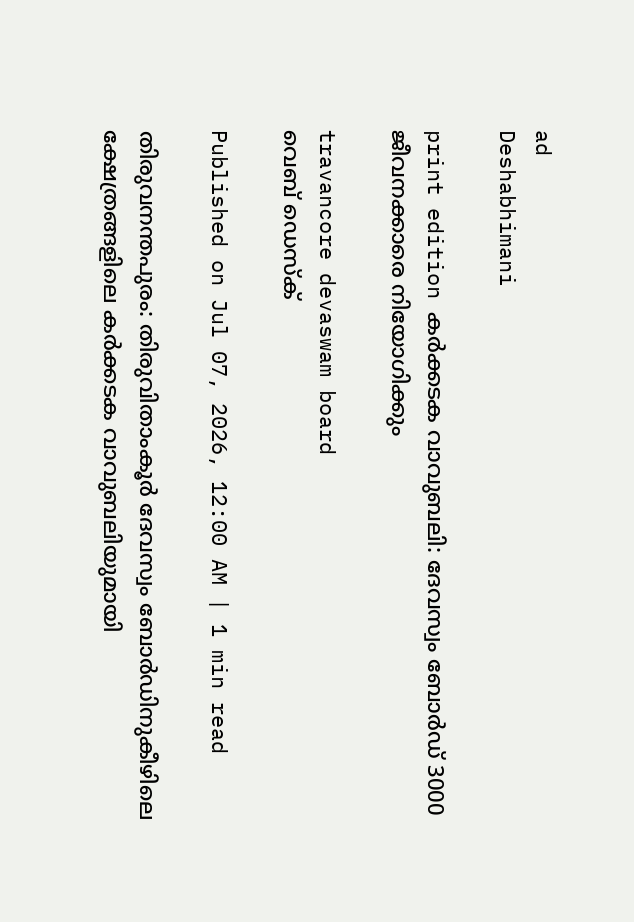ad
Deshabhimani

print edition കർക്കടക വാവുബലി: ദേവസ്വം ബോർഡ്‌ 3000 ജീവനക്കാരെ നിയോഗിക്കും

travancore devaswam board
വെബ് ഡെസ്ക്

Published on Jul 07, 2026, 12:00 AM | 1 min read

തിരുവനന്തപുരം: തിരുവിതാംകൂർ ദേവസ്വം ബോർഡിനുകീഴിലെ ക്ഷേത്രങ്ങളിലെ കർക്കടക വാവുബലിയുമായി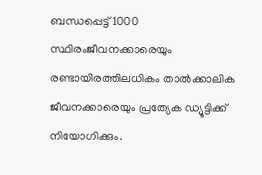ബന്ധപ്പെട്ട് 1000 സ്ഥിരംജീവനക്കാരെയും രണ്ടായിരത്തിലധികം താൽക്കാലിക ജീവനക്കാരെയും പ്രത്യേക ഡ്യൂട്ടിക്ക് നിയോഗിക്കും.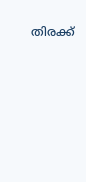തിരക്ക്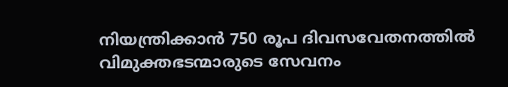നിയന്ത്രിക്കാൻ 750 രൂപ ദിവസവേതനത്തിൽ വിമുക്തഭടന്മാരുടെ സേവനം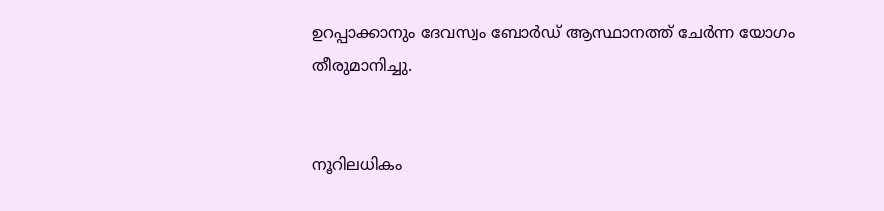ഉറപ്പാക്കാനും ദേവസ്വം ബോർഡ് ആസ്ഥാനത്ത് ചേർന്ന യോഗം തീരുമാനിച്ചു.


നൂറിലധികം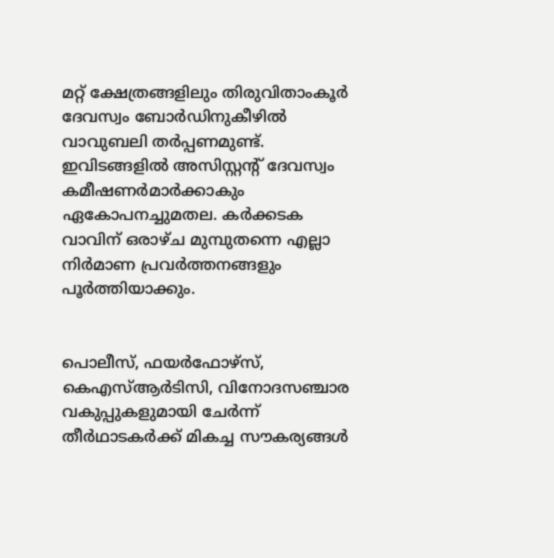മറ്റ്‌ ക്ഷേത്രങ്ങളിലും തിരുവിതാംകൂർ ദേവസ്വം ബോർഡിനുകീഴിൽ വാവുബലി തർപ്പണമുണ്ട്. ഇവിടങ്ങളിൽ അസിസ്റ്റന്റ്‌ ദേവസ്വം കമീഷണർമാർക്കാകും ഏകോപനച്ചുമതല. കർക്കടക വാവിന് ഒരാഴ്‌ച മുമ്പുതന്നെ എല്ലാ നിർമാണ പ്രവർത്തനങ്ങളും പൂർത്തിയാക്കും.


പൊലീസ്, ഫയർഫോഴ്സ്, കെഎസ്ആർടിസി, വിനോദസഞ്ചാര വകുപ്പുകളുമായി ചേർന്ന് തീർഥാടകർക്ക് മികച്ച സൗകര്യങ്ങൾ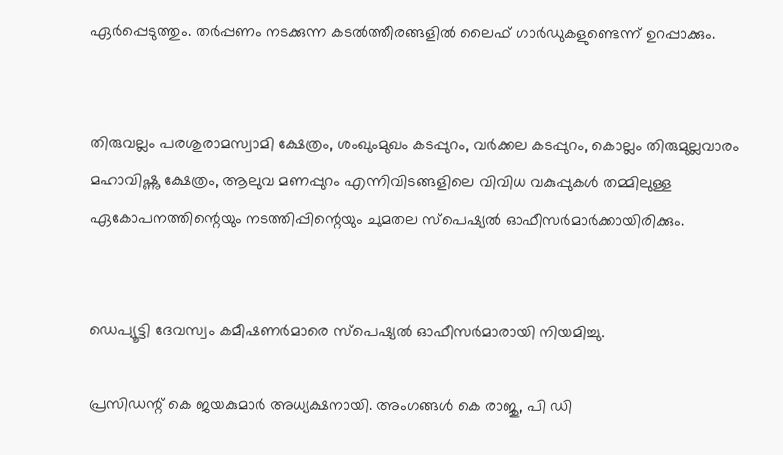ഏർപ്പെടുത്തും. തർപ്പണം നടക്കുന്ന കടൽത്തീരങ്ങളിൽ ലൈഫ് ഗാർഡുകളുണ്ടെന്ന്‌ ഉറപ്പാക്കും.


തിരുവല്ലം പരശുരാമസ്വാമി ക്ഷേത്രം, ശംഖുംമുഖം കടപ്പുറം, വർക്കല കടപ്പുറം, കൊല്ലം തിരുമുല്ലവാരം മഹാവിഷ്ണു ക്ഷേത്രം, ആലുവ മണപ്പുറം എന്നിവിടങ്ങളിലെ വിവിധ വകുപ്പുകൾ തമ്മിലുള്ള ഏകോപനത്തിന്റെയും നടത്തിപ്പിന്റെയും ചുമതല സ്‌പെഷ്യൽ ഓഫീസർമാർക്കായിരിക്കും.


ഡെപ്യൂട്ടി ദേവസ്വം കമീഷണർമാരെ സ്പെഷ്യൽ ഓഫീസർമാരായി നിയമിച്ചു.

പ്രസിഡന്റ്‌ കെ ജയകുമാർ അധ്യക്ഷനായി. അംഗങ്ങൾ കെ രാജു, പി ഡി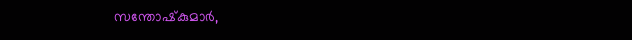സന്തോഷ്‌കുമാർ,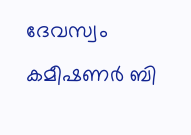ദേവസ്വം കമീഷണർ ബി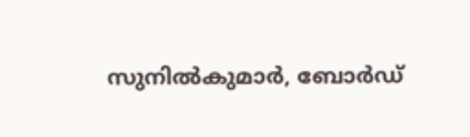സുനിൽകുമാർ, ബോർഡ്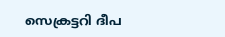സെക്രട്ടറി ദീപ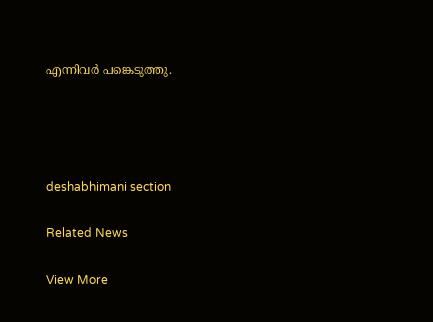എന്നിവർ പങ്കെടുത്തു.




deshabhimani section

Related News

View More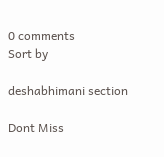0 comments
Sort by

deshabhimani section

Dont Miss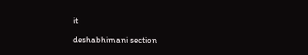it

deshabhimani section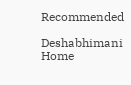Recommended

Deshabhimani
Home